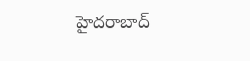హైదరాబాద్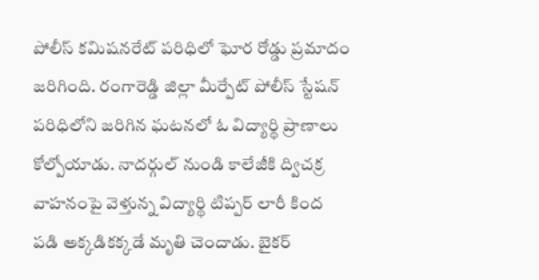పోలీస్ కమిషనరేట్ పరిధిలో ఘోర రోడ్డు ప్రమాదం జరిగింది. రంగారెడ్డి జిల్లా మీర్పేట్ పోలీస్ స్టేషన్ పరిధిలోని జరిగిన ఘటనలో ఓ విద్యార్థి ప్రాణాలు కోల్పోయాడు. నాదర్గుల్ నుండి కాలేజీకి ద్విచక్ర వాహనంపై వెళ్తున్న విద్యార్థి టిప్పర్ లారీ కింద పడి అక్కడికక్కడే మృతి చెందాడు. బైకర్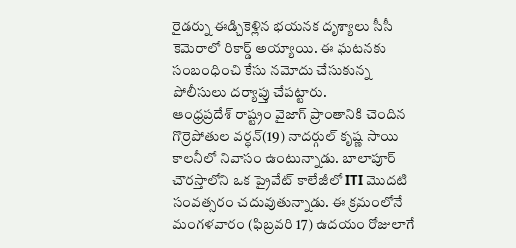రైడర్ను ఈడ్చికెళ్లిన భయనక దృశ్యాలు సీసీ కెమెరాలో రికార్డ్ అయ్యాయి. ఈ ఘటనకు సంబంధించి కేసు నమోదు చేసుకున్న పోలీసులు దర్యాప్తు చేపట్టారు.
ఆంధ్రప్రదేశ్ రాష్ట్రం వైజాగ్ ప్రాంతానికి చెందిన గొర్రెపోతుల వర్ధన్(19) నాదర్గుల్ కృష్ణ సాయి కాలనీలో నివాసం ఉంటున్నాడు. బాలాపూర్ చౌరస్తాలోని ఒక ప్రైవేట్ కాలేజీలో ITI మొదటి సంవత్సరం చదువుతున్నాడు. ఈ క్రమంలోనే మంగళవారం (ఫిబ్రవరి 17) ఉదయం రోజులాగే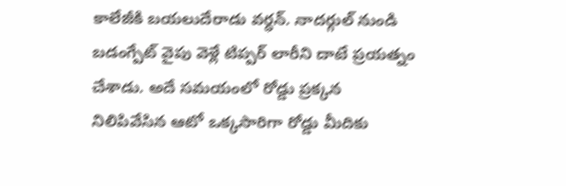కాలేజీకి బయలుదేరాడు వర్ధన్. నాదర్గుల్ నుండి బడంగ్పేట్ వైపు వెళ్లే టిప్పర్ లారీని దాటే ప్రయత్నం చేశాడు. అదే సమయంలో రోడ్డు ప్రక్కన నిలిపివేసిన ఆటో ఒక్కసారిగా రోడ్డు మీదికు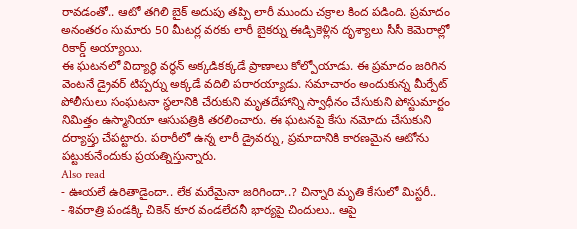రావడంతో.. ఆటో తగిలి బైక్ అదుపు తప్పి లారీ ముందు చక్రాల కింద పడింది. ప్రమాదం అనంతరం సుమారు 50 మీటర్ల వరకు లారీ బైకర్ను ఈడ్చికెళ్లిన దృశ్యాలు సీసీ కెమెరాల్లో రికార్డ్ అయ్యాయి.
ఈ ఘటనలో విద్యార్థి వర్థన్ అక్కడికక్కడే ప్రాణాలు కోల్పోయాడు. ఈ ప్రమాదం జరిగిన వెంటనే డ్రైవర్ టిప్పర్ను అక్కడే వదిలి పరారయ్యాడు. సమాచారం అందుకున్న మీర్పేట్ పోలీసులు సంఘటనా స్థలానికి చేరుకుని మృతదేహాన్ని స్వాధీనం చేసుకుని పోస్టుమార్టం నిమిత్తం ఉస్మానియా ఆసుపత్రికి తరలించారు. ఈ ఘటనపై కేసు నమోదు చేసుకుని దర్యాప్తు చేపట్టారు. పరారీలో ఉన్న లారీ డ్రైవర్ను, ప్రమాదానికి కారణమైన ఆటోను పట్టుకునేందుకు ప్రయత్నిస్తున్నారు.
Also read
- ఊయలే ఉరితాడైందా.. లేక మరేమైనా జరిగిందా..? చిన్నారి మృతి కేసులో మిస్టరీ..
- శివరాత్రి పండక్కి చికెన్ కూర వండలేదనీ భార్యపై చిందులు.. ఆపై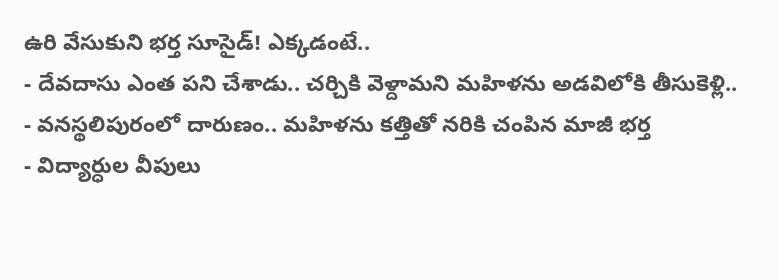ఉరి వేసుకుని భర్త సూసైడ్! ఎక్కడంటే..
- దేవదాసు ఎంత పని చేశాడు.. చర్చికి వెళ్దామని మహిళను అడవిలోకి తీసుకెళ్లి..
- వనస్థలిపురంలో దారుణం.. మహిళను కత్తితో నరికి చంపిన మాజీ భర్త
- విద్యార్ధుల వీపులు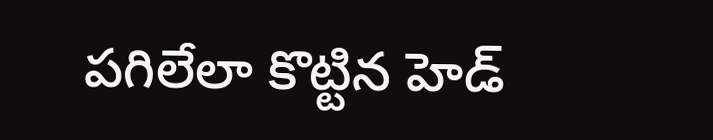పగిలేలా కొట్టిన హెడ్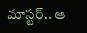మాస్టర్.. ఆ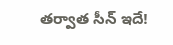తర్వాత సీన్ ఇదే!